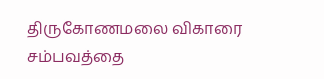திருகோணமலை விகாரை சம்பவத்தை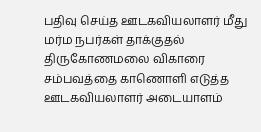பதிவு செய்த ஊடகவியலாளர் மீது மர்ம நபர்கள் தாக்குதல்
திருகோணமலை விகாரை சம்பவத்தை காணொளி எடுத்த ஊடகவியலாளர் அடையாளம்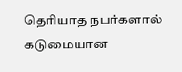தெரியாத நபர்களால் கடுமையான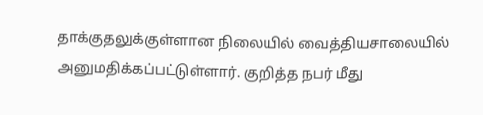தாக்குதலுக்குள்ளான நிலையில் வைத்தியசாலையில் அனுமதிக்கப்பட்டுள்ளார். குறித்த நபர் மீது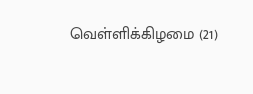வெள்ளிக்கிழமை (21)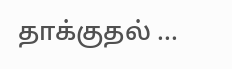தாக்குதல் ...